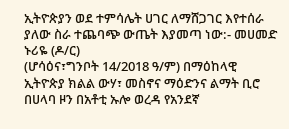ኢትዮጵያን ወደ ተምሳሌት ሀገር ለማሸጋገር እየተሰራ ያለው ስራ ተጨባጭ ውጤት እያመጣ ነው:- መሀመድ ኑሪዬ (ዶ/ር)
(ሆሳዕና፣ግንቦት 14/2018 ዓ/ም) በማዕከላዊ ኢትዮጵያ ክልል ውሃ፣ መስኖና ማዕድንና ልማት ቢሮ በሀላባ ዞን በአቶቲ ኡሎ ወረዳ የአንደኛ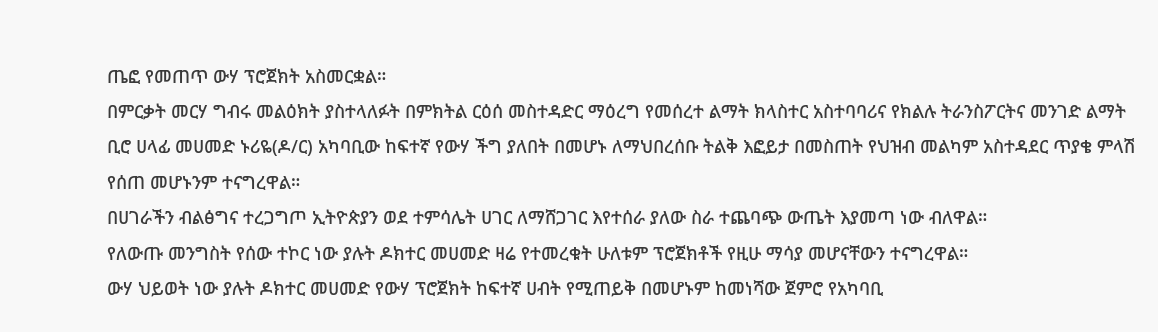ጤፎ የመጠጥ ውሃ ፕሮጀክት አስመርቋል።
በምርቃት መርሃ ግብሩ መልዕክት ያስተላለፉት በምክትል ርዕሰ መስተዳድር ማዕረግ የመሰረተ ልማት ክላስተር አስተባባሪና የክልሉ ትራንስፖርትና መንገድ ልማት ቢሮ ሀላፊ መሀመድ ኑሪዬ(ዶ/ር) አካባቢው ከፍተኛ የውሃ ችግ ያለበት በመሆኑ ለማህበረሰቡ ትልቅ እፎይታ በመስጠት የህዝብ መልካም አስተዳደር ጥያቄ ምላሽ የሰጠ መሆኑንም ተናግረዋል።
በሀገራችን ብልፅግና ተረጋግጦ ኢትዮጵያን ወደ ተምሳሌት ሀገር ለማሸጋገር እየተሰራ ያለው ስራ ተጨባጭ ውጤት እያመጣ ነው ብለዋል።
የለውጡ መንግስት የሰው ተኮር ነው ያሉት ዶክተር መሀመድ ዛሬ የተመረቁት ሁለቱም ፕሮጀክቶች የዚሁ ማሳያ መሆናቸውን ተናግረዋል።
ውሃ ህይወት ነው ያሉት ዶክተር መሀመድ የውሃ ፕሮጀክት ከፍተኛ ሀብት የሚጠይቅ በመሆኑም ከመነሻው ጀምሮ የአካባቢ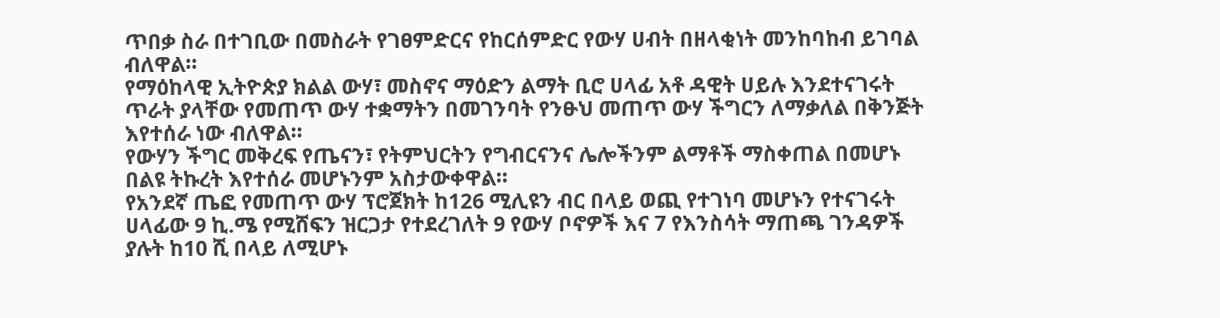ጥበቃ ስራ በተገቢው በመስራት የገፀምድርና የከርሰምድር የውሃ ሀብት በዘላቂነት መንከባከብ ይገባል ብለዋል።
የማዕከላዊ ኢትዮጵያ ክልል ውሃ፣ መስኖና ማዕድን ልማት ቢሮ ሀላፊ አቶ ዳዊት ሀይሉ እንደተናገሩት ጥራት ያላቸው የመጠጥ ውሃ ተቋማትን በመገንባት የንፁህ መጠጥ ውሃ ችግርን ለማቃለል በቅንጅት እየተሰራ ነው ብለዋል።
የውሃን ችግር መቅረፍ የጤናን፣ የትምህርትን የግብርናንና ሌሎችንም ልማቶች ማስቀጠል በመሆኑ በልዩ ትኩረት እየተሰራ መሆኑንም አስታውቀዋል።
የአንደኛ ጤፎ የመጠጥ ውሃ ፕሮጀክት ከ126 ሚሊዩን ብር በላይ ወጪ የተገነባ መሆኑን የተናገሩት ሀላፊው 9 ኪ.ሜ የሚሸፍን ዝርጋታ የተደረገለት 9 የውሃ ቦኖዎች እና 7 የእንስሳት ማጠጫ ገንዳዎች ያሉት ከ10 ሺ በላይ ለሚሆኑ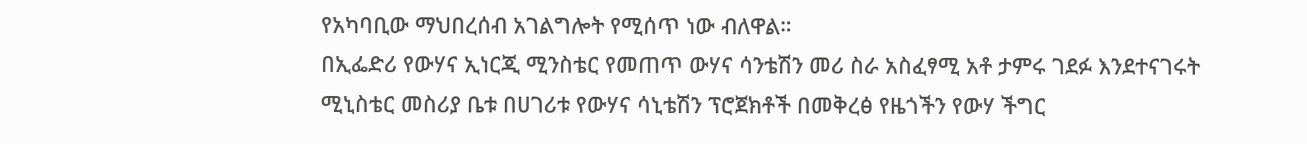የአካባቢው ማህበረሰብ አገልግሎት የሚሰጥ ነው ብለዋል።
በኢፌድሪ የውሃና ኢነርጂ ሚንስቴር የመጠጥ ውሃና ሳንቴሽን መሪ ስራ አስፈፃሚ አቶ ታምሩ ገደፉ እንደተናገሩት ሚኒስቴር መስሪያ ቤቱ በሀገሪቱ የውሃና ሳኒቴሽን ፕሮጀክቶች በመቅረፅ የዜጎችን የውሃ ችግር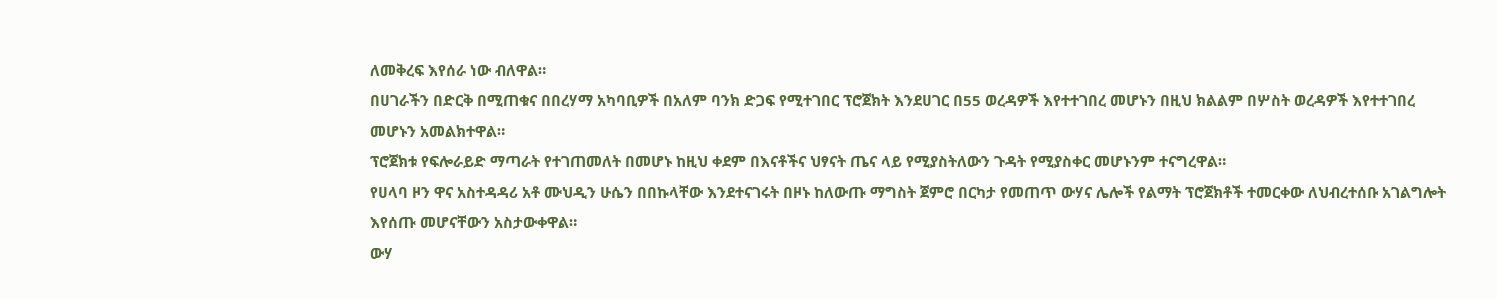ለመቅረፍ እየሰራ ነው ብለዋል።
በሀገራችን በድርቅ በሚጠቁና በበረሃማ አካባቢዎች በአለም ባንክ ድጋፍ የሚተገበር ፕሮጀክት እንደሀገር በ55 ወረዳዎች እየተተገበረ መሆኑን በዚህ ክልልም በሦስት ወረዳዎች እየተተገበረ መሆኑን አመልክተዋል።
ፕሮጀክቱ የፍሎራይድ ማጣራት የተገጠመለት በመሆኑ ከዚህ ቀደም በእናቶችና ህፃናት ጤና ላይ የሚያስትለውን ጉዳት የሚያስቀር መሆኑንም ተናግረዋል።
የሀላባ ዞን ዋና አስተዳዳሪ አቶ ሙህዲን ሁሴን በበኩላቸው እንደተናገሩት በዞኑ ከለውጡ ማግስት ጀምሮ በርካታ የመጠጥ ውሃና ሌሎች የልማት ፕሮጀክቶች ተመርቀው ለህብረተሰቡ አገልግሎት እየሰጡ መሆናቸውን አስታውቀዋል።
ውሃ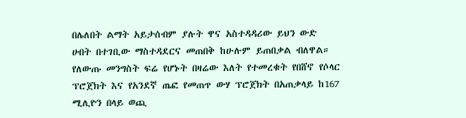በሌለበት ልማት አይታሰብም ያሉት ዋና አስተዳዳሪው ይህን ውድ ሀብት በተገቢው ማስተዳደርና መጠበቅ ከሁሉም ይጠበቃል ብለዋል።
የለውጡ መንግስት ፍሬ የሆኑት በዛሬው እለት የተመረቁት የበሸኖ የሶላር ፕሮጀክት እና የአንደኛ ጤፎ የመጠጥ ውሃ ፕሮጀክት በአጠቃላይ ከ167 ሚሊዮን በላይ ወጪ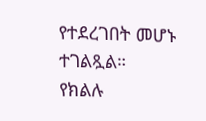የተደረገበት መሆኑ ተገልጿል።
የክልሉ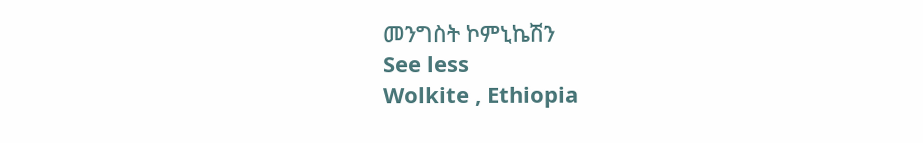መንግስት ኮምኒኬሽን
See less
Wolkite , Ethiopia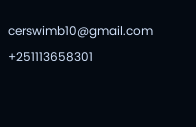cerswimb10@gmail.com
+251113658301